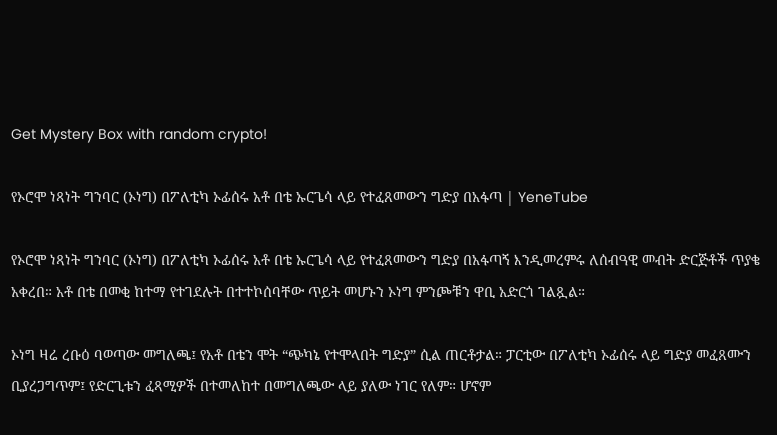Get Mystery Box with random crypto!

የኦሮሞ ነጻነት ግንባር (ኦነግ) በፖለቲካ ኦፊሰሩ አቶ በቴ ኡርጌሳ ላይ የተፈጸመውን ግድያ በአፋጣ | YeneTube

የኦሮሞ ነጻነት ግንባር (ኦነግ) በፖለቲካ ኦፊሰሩ አቶ በቴ ኡርጌሳ ላይ የተፈጸመውን ግድያ በአፋጣኝ እንዲመረምሩ ለሰብዓዊ መብት ድርጅቶች ጥያቄ አቀረበ። አቶ በቴ በመቂ ከተማ የተገደሉት በተተኮሰባቸው ጥይት መሆኑን ኦነግ ምንጮቹን ዋቢ አድርጎ ገልጿል።

ኦነግ ዛሬ ረቡዕ ባወጣው መግለጫ፤ የአቶ በቴን ሞት “ጭካኔ የተሞላበት ግድያ” ሲል ጠርቶታል። ፓርቲው በፖለቲካ ኦፊሰሩ ላይ ግድያ መፈጸሙን ቢያረጋግጥም፤ የድርጊቱን ፈጻሚዎች በተመለከተ በመግለጫው ላይ ያለው ነገር የለም። ሆኖም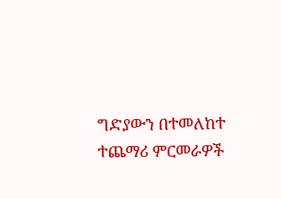ግድያውን በተመለከተ  ተጨማሪ ምርመራዎች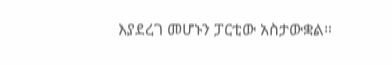እያደረገ መሆኑን ፓርቲው አስታውቋል።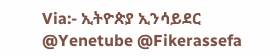Via:- ኢትዮጵያ ኢንሳይደር
@Yenetube @Fikerassefa